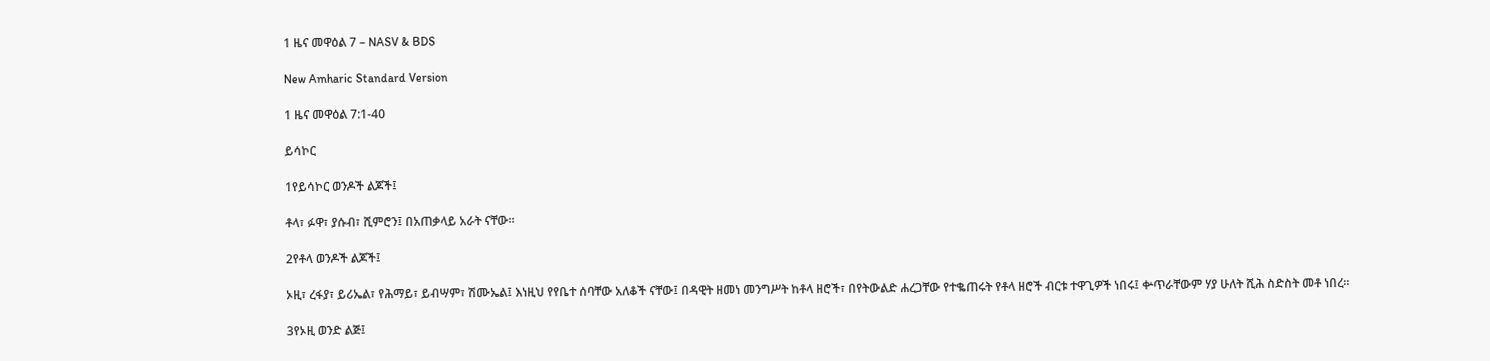1 ዜና መዋዕል 7 – NASV & BDS

New Amharic Standard Version

1 ዜና መዋዕል 7:1-40

ይሳኮር

1የይሳኮር ወንዶች ልጆች፤

ቶላ፣ ፉዋ፣ ያሱብ፣ ሺምሮን፤ በአጠቃላይ አራት ናቸው።

2የቶላ ወንዶች ልጆች፤

ኦዚ፣ ረፋያ፣ ይሪኤል፣ የሕማይ፣ ይብሣም፣ ሽሙኤል፤ እነዚህ የየቤተ ሰባቸው አለቆች ናቸው፤ በዳዊት ዘመነ መንግሥት ከቶላ ዘሮች፣ በየትውልድ ሐረጋቸው የተቈጠሩት የቶላ ዘሮች ብርቱ ተዋጊዎች ነበሩ፤ ቍጥራቸውም ሃያ ሁለት ሺሕ ስድስት መቶ ነበረ።

3የኦዚ ወንድ ልጅ፤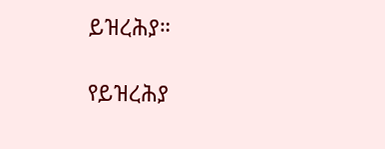ይዝረሕያ።

የይዝረሕያ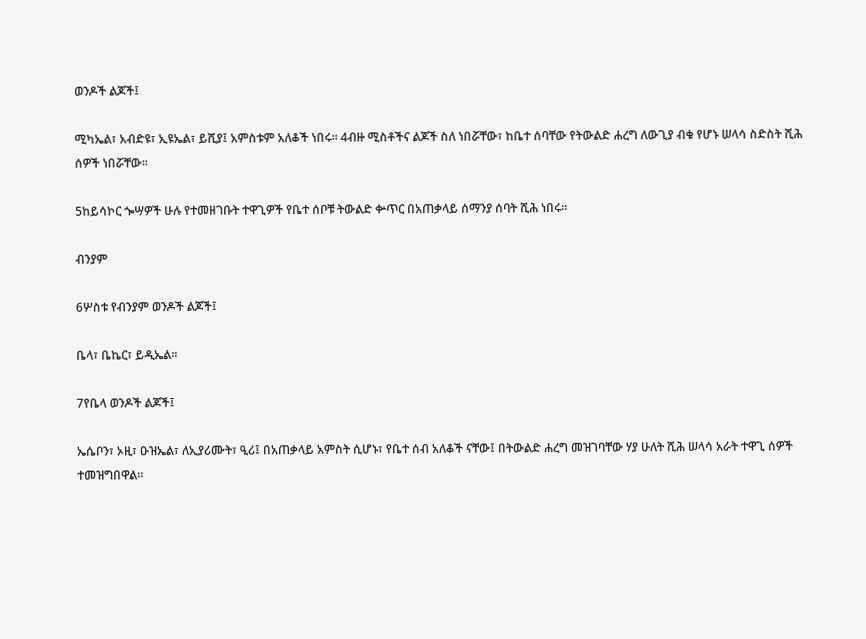ወንዶች ልጆች፤

ሚካኤል፣ አብድዩ፣ ኢዩኤል፣ ይሺያ፤ አምስቱም አለቆች ነበሩ። 4ብዙ ሚስቶችና ልጆች ስለ ነበሯቸው፣ ከቤተ ሰባቸው የትውልድ ሐረግ ለውጊያ ብቁ የሆኑ ሠላሳ ስድስት ሺሕ ሰዎች ነበሯቸው።

5ከይሳኮር ጐሣዎች ሁሉ የተመዘገቡት ተዋጊዎች የቤተ ሰቦቹ ትውልድ ቍጥር በአጠቃላይ ሰማንያ ሰባት ሺሕ ነበሩ።

ብንያም

6ሦስቱ የብንያም ወንዶች ልጆች፤

ቤላ፣ ቤኬር፣ ይዲኤል።

7የቤላ ወንዶች ልጆች፤

ኤሴቦን፣ ኦዚ፣ ዑዝኤል፣ ለኢያሪሙት፣ ዒሪ፤ በአጠቃላይ አምስት ሲሆኑ፣ የቤተ ሰብ አለቆች ናቸው፤ በትውልድ ሐረግ መዝገባቸው ሃያ ሁለት ሺሕ ሠላሳ አራት ተዋጊ ሰዎች ተመዝግበዋል።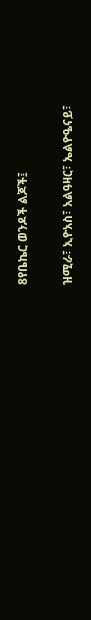8የቤኬር ወንዶች ልጆች፤

ዝሚራ፣ ኢዮአስ፣ አልዓዛር፣ ኤልዮዔናይ፣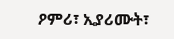ዖምሪ፣ ኢያሪሙት፣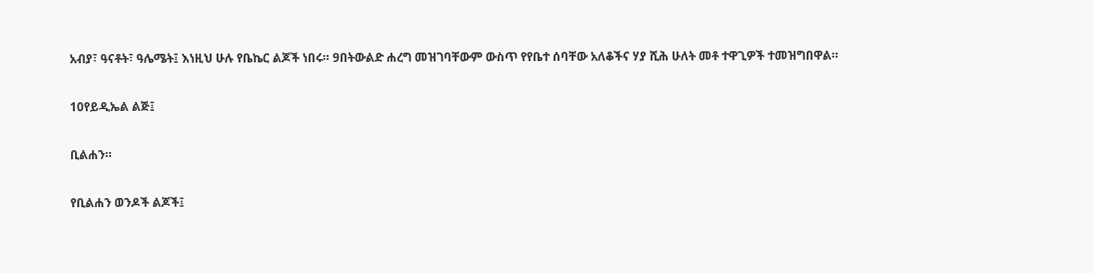አብያ፣ ዓናቶት፣ ዓሌሜት፤ እነዚህ ሁሉ የቤኬር ልጆች ነበሩ። 9በትውልድ ሐረግ መዝገባቸውም ውስጥ የየቤተ ሰባቸው አለቆችና ሃያ ሺሕ ሁለት መቶ ተዋጊዎች ተመዝግበዋል።

10የይዲኤል ልጅ፤

ቢልሐን።

የቢልሐን ወንዶች ልጆች፤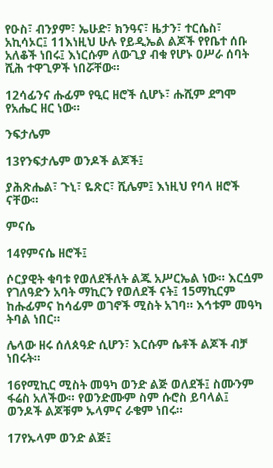የዑስ፣ ብንያም፣ ኤሁድ፣ ክንዓና፣ ዜታን፣ ተርሴስ፣ አኪሳኦር፤ 11እነዚህ ሁሉ የይዲኤል ልጆች የየቤተ ሰቡ አለቆች ነበሩ፤ እነርሱም ለውጊያ ብቁ የሆኑ ዐሥራ ሰባት ሺሕ ተዋጊዎች ነበሯቸው።

12ሳፊንና ሑፊም የዒር ዘሮች ሲሆኑ፣ ሑሺም ደግሞ የአሔር ዘር ነው።

ንፍታሌም

13የንፍታሌም ወንዶች ልጆች፤

ያሕጽሔል፣ ጉኒ፣ ዬጽር፣ ሺሌም፤ እነዚህ የባላ ዘሮች ናቸው።

ምናሴ

14የምናሴ ዘሮች፤

ሶርያዊት ቁባቱ የወለደችለት ልጁ አሥርኤል ነው። እርሷም የገለዓድን አባት ማኪርን የወለደች ናት፤ 15ማኪርም ከሑፊምና ከሳፊም ወገኖች ሚስት አገባ። እኅቱም መዓካ ትባል ነበር።

ሌላው ዘሩ ሰለጰዓድ ሲሆን፣ እርሱም ሴቶች ልጆች ብቻ ነበሩት።

16የሚኪር ሚስት መዓካ ወንድ ልጅ ወለደች፤ ስሙንም ፋሬስ አለችው። የወንድሙም ስም ሱሮስ ይባላል፤ ወንዶች ልጆቹም ኡላምና ራቄም ነበሩ።

17የኡላም ወንድ ልጅ፤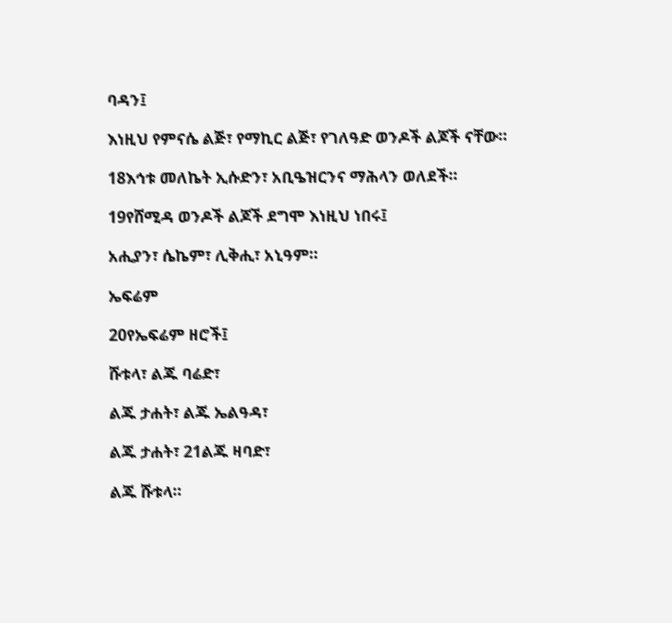ባዳን፤

እነዚህ የምናሴ ልጅ፣ የማኪር ልጅ፣ የገለዓድ ወንዶች ልጆች ናቸው።

18እኅቱ መለኬት ኢሱድን፣ አቢዔዝርንና ማሕላን ወለደች።

19የሸሚዳ ወንዶች ልጆች ደግሞ እነዚህ ነበሩ፤

አሒያን፣ ሴኬም፣ ሊቅሒ፣ አኒዓም።

ኤፍሬም

20የኤፍሬም ዘሮች፤

ሹቱላ፣ ልጁ ባሬድ፣

ልጁ ታሐት፣ ልጁ ኤልዓዳ፣

ልጁ ታሐት፣ 21ልጁ ዛባድ፣

ልጁ ሹቱላ።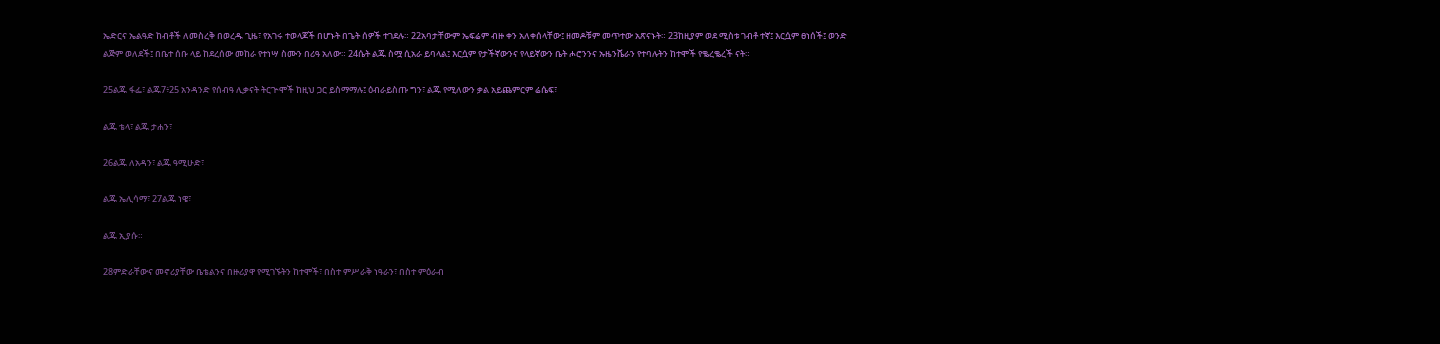ኤድርና ኤልዓድ ከብቶች ለመስረቅ በወረዱ ጊዜ፣ የአገሩ ተወላጆች በሆኑት በጌት ሰዎች ተገደሉ። 22አባታቸውም ኤፍሬም ብዙ ቀን አለቀሰላቸው፤ ዘመዶቹም መጥተው አጽናኑት። 23ከዚያም ወደ ሚስቱ ገብቶ ተኛ፤ እርሷም ፀነሰች፤ ወንድ ልጅም ወለደች፤ በቤተ ሰቡ ላይ ከደረሰው መከራ የተነሣ ስሙን በሪዓ አለው። 24ሴት ልጁ ስሟ ሲአራ ይባላል፤ እርሷም የታችኛውንና የላይኛውን ቤት ሖሮንንና ኡዜንሼራን የተባሉትን ከተሞች የቈረቈረች ናት።

25ልጁ ፋፌ፣ ልጁ7፥25 አንዳንድ የሰብዓ ሊቃናት ትርጕሞች ከዚህ ጋር ይስማማሉ፤ ዕብራይስጡ ግን፣ ልጁ የሚለውን ቃል አይጨምርም ሬሴፍ፣

ልጁ ቴላ፣ ልጁ ታሐን፣

26ልጁ ለአዳን፣ ልጁ ዓሚሁድ፣

ልጁ ኤሊሳማ፣ 27ልጁ ነዌ፣

ልጁ ኢያሱ።

28ምድራቸውና መኖሪያቸው ቤቴልንና በዙሪያዋ የሚገኙትን ከተሞች፣ በስተ ምሥራቅ ነዓራን፣ በስተ ምዕራብ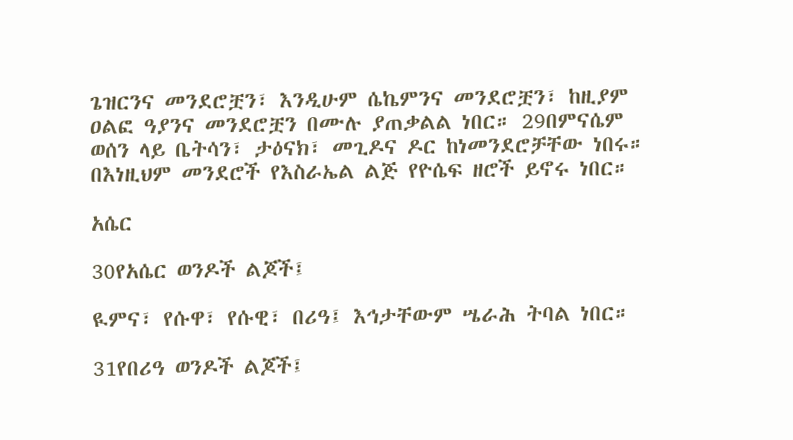ጌዝርንና መንደሮቿን፣ እንዲሁም ሴኬምንና መንደሮቿን፣ ከዚያም ዐልፎ ዓያንና መንደሮቿን በሙሉ ያጠቃልል ነበር። 29በምናሴም ወሰን ላይ ቤትሳን፣ ታዕናክ፣ መጊዶና ዶር ከነመንደሮቻቸው ነበሩ። በእነዚህም መንደሮች የእስራኤል ልጅ የዮሴፍ ዘሮች ይኖሩ ነበር።

አሴር

30የአሴር ወንዶች ልጆች፤

ዪምና፣ የሱዋ፣ የሱዊ፣ በሪዓ፤ እኅታቸውም ሤራሕ ትባል ነበር።

31የበሪዓ ወንዶች ልጆች፤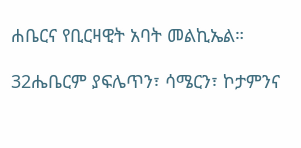ሐቤርና የቢርዛዊት አባት መልኪኤል።

32ሔቤርም ያፍሌጥን፣ ሳሜርን፣ ኮታምንና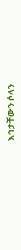እኅታቸውን ሶላን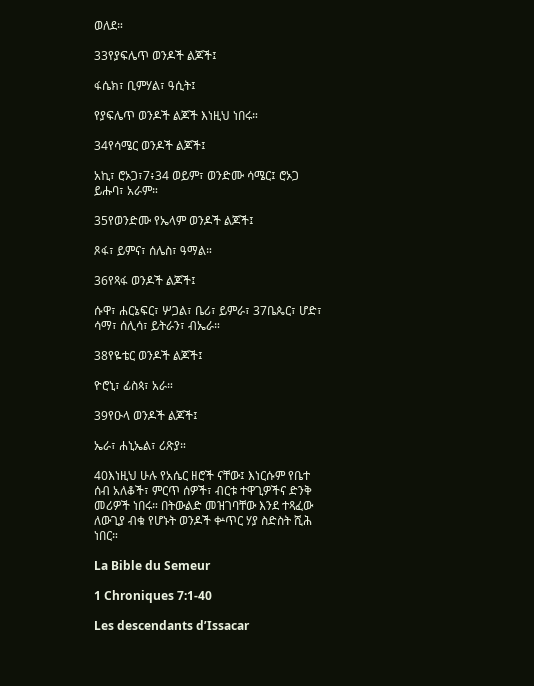ወለደ።

33የያፍሌጥ ወንዶች ልጆች፤

ፋሴክ፣ ቢምሃል፣ ዓሲት፤

የያፍሌጥ ወንዶች ልጆች እነዚህ ነበሩ።

34የሳሜር ወንዶች ልጆች፤

አኪ፣ ሮኦጋ፣7፥34 ወይም፣ ወንድሙ ሳሜር፤ ሮኦጋ ይሑባ፣ አራም።

35የወንድሙ የኤላም ወንዶች ልጆች፤

ጾፋ፣ ይምና፣ ሰሌስ፣ ዓማል።

36የጻፋ ወንዶች ልጆች፤

ሱዋ፣ ሐርኔፍር፣ ሦጋል፣ ቤሪ፣ ይምራ፣ 37ቤጴር፣ ሆድ፣ ሳማ፣ ሰሊሳ፣ ይትራን፣ ብኤራ።

38የዬቴር ወንዶች ልጆች፤

ዮሮኒ፣ ፊስጳ፣ አራ።

39የዑላ ወንዶች ልጆች፤

ኤራ፣ ሐኒኤል፣ ሪጽያ።

40እነዚህ ሁሉ የአሴር ዘሮች ናቸው፤ እነርሱም የቤተ ሰብ አለቆች፣ ምርጥ ሰዎች፣ ብርቱ ተዋጊዎችና ድንቅ መሪዎች ነበሩ። በትውልድ መዝገባቸው እንደ ተጻፈው ለውጊያ ብቁ የሆኑት ወንዶች ቍጥር ሃያ ስድስት ሺሕ ነበር።

La Bible du Semeur

1 Chroniques 7:1-40

Les descendants d’Issacar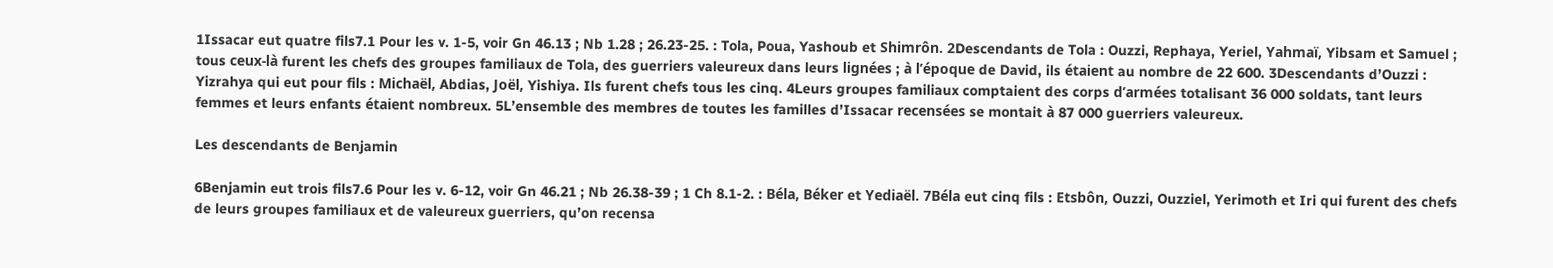1Issacar eut quatre fils7.1 Pour les v. 1-5, voir Gn 46.13 ; Nb 1.28 ; 26.23-25. : Tola, Poua, Yashoub et Shimrôn. 2Descendants de Tola : Ouzzi, Rephaya, Yeriel, Yahmaï, Yibsam et Samuel ; tous ceux-là furent les chefs des groupes familiaux de Tola, des guerriers valeureux dans leurs lignées ; à l’époque de David, ils étaient au nombre de 22 600. 3Descendants d’Ouzzi : Yizrahya qui eut pour fils : Michaël, Abdias, Joël, Yishiya. Ils furent chefs tous les cinq. 4Leurs groupes familiaux comptaient des corps d’armées totalisant 36 000 soldats, tant leurs femmes et leurs enfants étaient nombreux. 5L’ensemble des membres de toutes les familles d’Issacar recensées se montait à 87 000 guerriers valeureux.

Les descendants de Benjamin

6Benjamin eut trois fils7.6 Pour les v. 6-12, voir Gn 46.21 ; Nb 26.38-39 ; 1 Ch 8.1-2. : Béla, Béker et Yediaël. 7Béla eut cinq fils : Etsbôn, Ouzzi, Ouzziel, Yerimoth et Iri qui furent des chefs de leurs groupes familiaux et de valeureux guerriers, qu’on recensa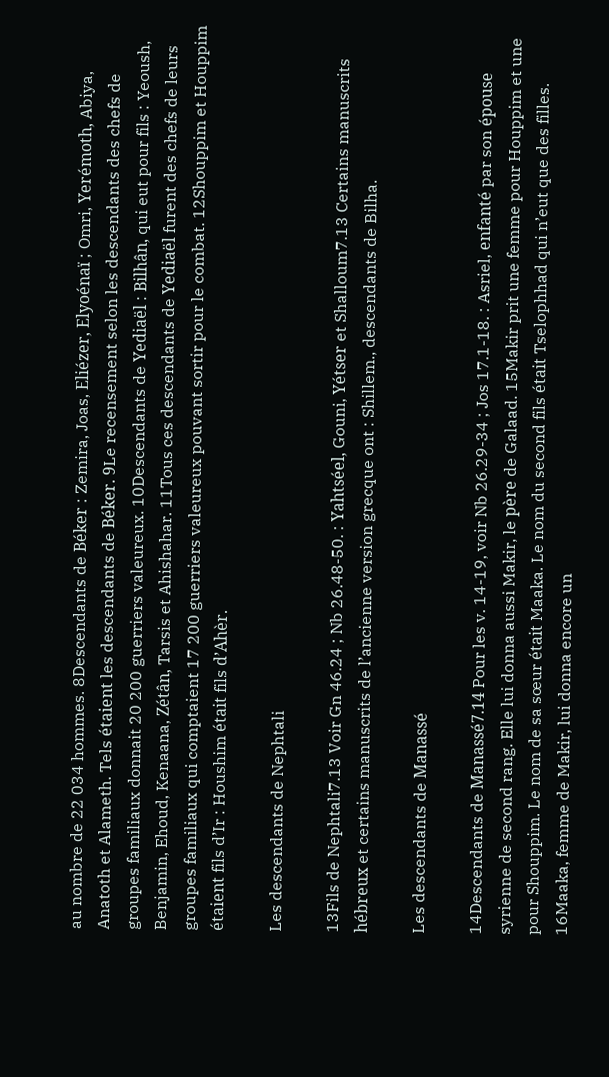au nombre de 22 034 hommes. 8Descendants de Béker : Zemira, Joas, Eliézer, Elyoénaï ; Omri, Yerémoth, Abiya, Anatoth et Alameth. Tels étaient les descendants de Béker. 9Le recensement selon les descendants des chefs de groupes familiaux donnait 20 200 guerriers valeureux. 10Descendants de Yediaël : Bilhân, qui eut pour fils : Yeoush, Benjamin, Ehoud, Kenaana, Zétân, Tarsis et Ahishahar. 11Tous ces descendants de Yediaël furent des chefs de leurs groupes familiaux qui comptaient 17 200 guerriers valeureux pouvant sortir pour le combat. 12Shouppim et Houppim étaient fils d’Ir : Houshim était fils d’Ahèr.

Les descendants de Nephtali

13Fils de Nephtali7.13 Voir Gn 46.24 ; Nb 26.48-50. : Yahtséel, Gouni, Yétser et Shalloum7.13 Certains manuscrits hébreux et certains manuscrits de l’ancienne version grecque ont : Shillem., descendants de Bilha.

Les descendants de Manassé

14Descendants de Manassé7.14 Pour les v. 14-19, voir Nb 26.29-34 ; Jos 17.1-18. : Asriel, enfanté par son épouse syrienne de second rang. Elle lui donna aussi Makir, le père de Galaad. 15Makir prit une femme pour Houppim et une pour Shouppim. Le nom de sa sœur était Maaka. Le nom du second fils était Tselophhad qui n’eut que des filles. 16Maaka, femme de Makir, lui donna encore un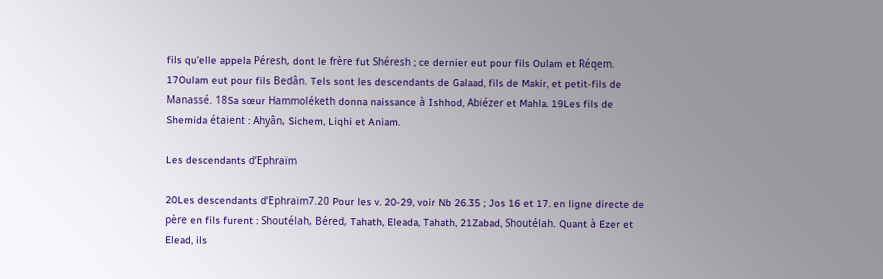fils qu’elle appela Péresh, dont le frère fut Shéresh ; ce dernier eut pour fils Oulam et Réqem. 17Oulam eut pour fils Bedân. Tels sont les descendants de Galaad, fils de Makir, et petit-fils de Manassé. 18Sa sœur Hammoléketh donna naissance à Ishhod, Abiézer et Mahla. 19Les fils de Shemida étaient : Ahyân, Sichem, Liqhi et Aniam.

Les descendants d’Ephraïm

20Les descendants d’Ephraïm7.20 Pour les v. 20-29, voir Nb 26.35 ; Jos 16 et 17. en ligne directe de père en fils furent : Shoutélah, Béred, Tahath, Eleada, Tahath, 21Zabad, Shoutélah. Quant à Ezer et Elead, ils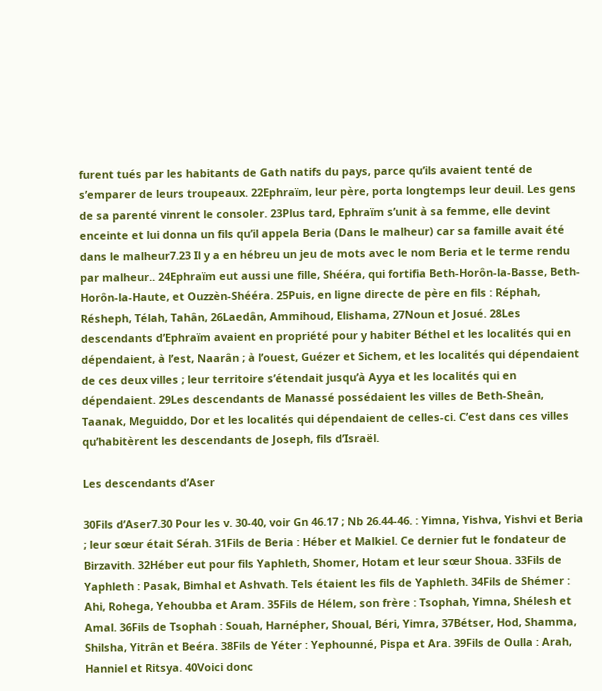furent tués par les habitants de Gath natifs du pays, parce qu’ils avaient tenté de s’emparer de leurs troupeaux. 22Ephraïm, leur père, porta longtemps leur deuil. Les gens de sa parenté vinrent le consoler. 23Plus tard, Ephraïm s’unit à sa femme, elle devint enceinte et lui donna un fils qu’il appela Beria (Dans le malheur) car sa famille avait été dans le malheur7.23 Il y a en hébreu un jeu de mots avec le nom Beria et le terme rendu par malheur.. 24Ephraïm eut aussi une fille, Shééra, qui fortifia Beth-Horôn-la-Basse, Beth-Horôn-la-Haute, et Ouzzèn-Shééra. 25Puis, en ligne directe de père en fils : Réphah, Résheph, Télah, Tahân, 26Laedân, Ammihoud, Elishama, 27Noun et Josué. 28Les descendants d’Ephraïm avaient en propriété pour y habiter Béthel et les localités qui en dépendaient, à l’est, Naarân ; à l’ouest, Guézer et Sichem, et les localités qui dépendaient de ces deux villes ; leur territoire s’étendait jusqu’à Ayya et les localités qui en dépendaient. 29Les descendants de Manassé possédaient les villes de Beth-Sheân, Taanak, Meguiddo, Dor et les localités qui dépendaient de celles-ci. C’est dans ces villes qu’habitèrent les descendants de Joseph, fils d’Israël.

Les descendants d’Aser

30Fils d’Aser7.30 Pour les v. 30-40, voir Gn 46.17 ; Nb 26.44-46. : Yimna, Yishva, Yishvi et Beria ; leur sœur était Sérah. 31Fils de Beria : Héber et Malkiel. Ce dernier fut le fondateur de Birzavith. 32Héber eut pour fils Yaphleth, Shomer, Hotam et leur sœur Shoua. 33Fils de Yaphleth : Pasak, Bimhal et Ashvath. Tels étaient les fils de Yaphleth. 34Fils de Shémer : Ahi, Rohega, Yehoubba et Aram. 35Fils de Hélem, son frère : Tsophah, Yimna, Shélesh et Amal. 36Fils de Tsophah : Souah, Harnépher, Shoual, Béri, Yimra, 37Bétser, Hod, Shamma, Shilsha, Yitrân et Beéra. 38Fils de Yéter : Yephounné, Pispa et Ara. 39Fils de Oulla : Arah, Hanniel et Ritsya. 40Voici donc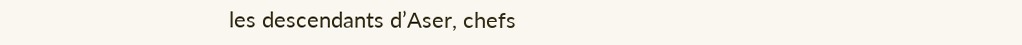les descendants d’Aser, chefs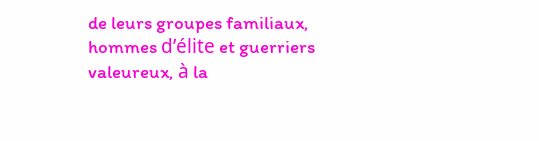de leurs groupes familiaux, hommes d’élite et guerriers valeureux, à la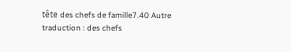tête des chefs de famille7.40 Autre traduction : des chefs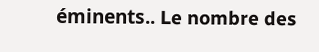éminents.. Le nombre des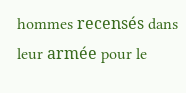hommes recensés dans leur armée pour le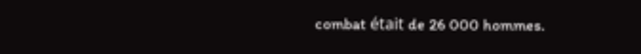combat était de 26 000 hommes.